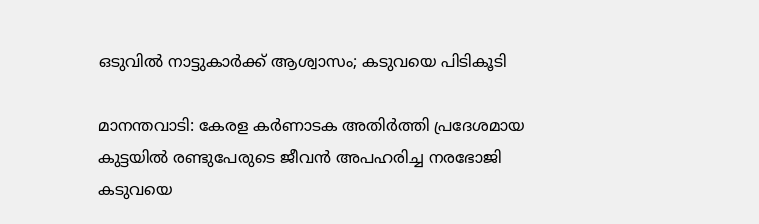ഒടുവില്‍ നാട്ടുകാര്‍ക്ക് ആശ്വാസം; കടുവയെ പിടികൂടി

മാനന്തവാടി: കേരള കര്‍ണാടക അതിര്‍ത്തി പ്രദേശമായ കുട്ടയില്‍ രണ്ടുപേരുടെ ജീവന്‍ അപഹരിച്ച നരഭോജി കടുവയെ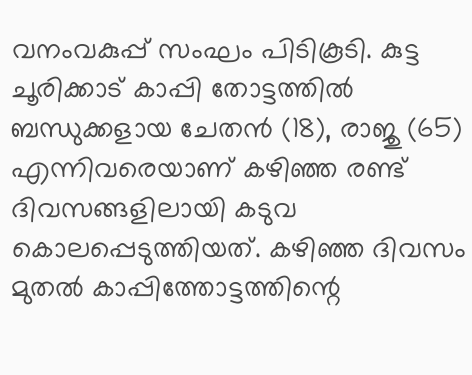വനംവകുപ്പ് സംഘം പിടികൂടി. കുട്ട ചൂരിക്കാട് കാപ്പി തോട്ടത്തില്‍ ബന്ധുക്കളായ ചേതന്‍ (18), രാജു (65) എന്നിവരെയാണ് കഴിഞ്ഞ രണ്ട് ദിവസങ്ങളിലായി കടുവ കൊലപ്പെടുത്തിയത്. കഴിഞ്ഞ ദിവസം മുതല്‍ കാപ്പിത്തോട്ടത്തിന്റെ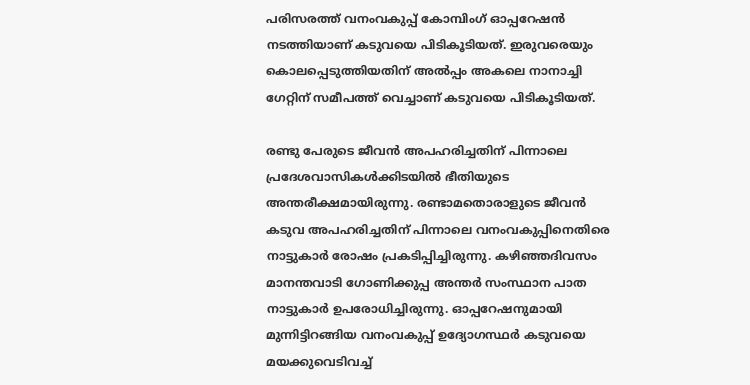പരിസരത്ത് വനംവകുപ്പ് കോമ്പിംഗ് ഓപ്പറേഷന്‍ നടത്തിയാണ് കടുവയെ പിടികൂടിയത്. ഇരുവരെയും കൊലപ്പെടുത്തിയതിന് അല്‍പ്പം അകലെ നാനാച്ചി ഗേറ്റിന് സമീപത്ത് വെച്ചാണ് കടുവയെ പിടികൂടിയത്.

രണ്ടു പേരുടെ ജീവന്‍ അപഹരിച്ചതിന് പിന്നാലെ പ്രദേശവാസികള്‍ക്കിടയില്‍ ഭീതിയുടെ അന്തരീക്ഷമായിരുന്നു. രണ്ടാമതൊരാളുടെ ജീവന്‍ കടുവ അപഹരിച്ചതിന് പിന്നാലെ വനംവകുപ്പിനെതിരെ നാട്ടുകാര്‍ രോഷം പ്രകടിപ്പിച്ചിരുന്നു. കഴിഞ്ഞദിവസം മാനന്തവാടി ഗോണിക്കുപ്പ അന്തര്‍ സംസ്ഥാന പാത നാട്ടുകാര്‍ ഉപരോധിച്ചിരുന്നു. ഓപ്പറേഷനുമായി മുന്നിട്ടിറങ്ങിയ വനംവകുപ്പ് ഉദ്യോഗസ്ഥര്‍ കടുവയെ മയക്കുവെടിവച്ച്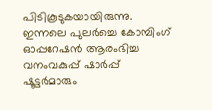പിടികൂടുകയായിരുന്നു. ഇന്നലെ പുലര്‍ച്ചെ കോമ്പിംഗ് ഓപ്പറേഷന്‍ ആരംഭിച്ച വനംവകുപ്പ് ഷാര്‍പ്പ് ഷൂട്ടര്‍മാരും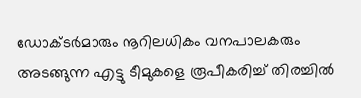ഡോക്ടര്‍മാരും നൂറിലധികം വനപാലകരും അടങ്ങുന്ന എട്ടു ടീമുകളെ രൂപീകരിച്ച് തിരച്ചില്‍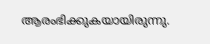ആരംഭിക്കുകയായിരുന്നു.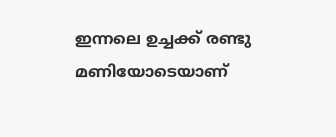ഇന്നലെ ഉച്ചക്ക് രണ്ടു മണിയോടെയാണ്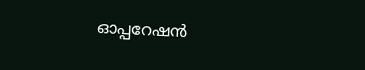ഓപ്പറേഷന്‍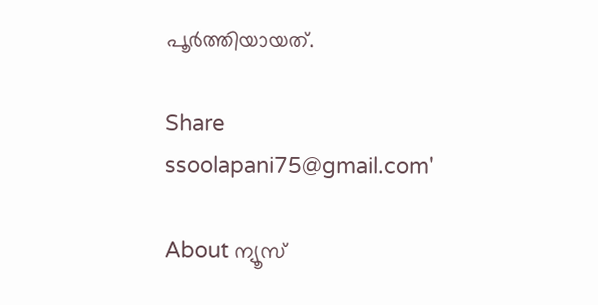പൂര്‍ത്തിയായത്.

Share
ssoolapani75@gmail.com'

About ന്യൂസ്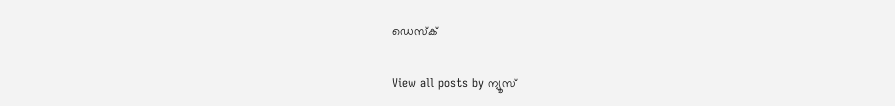ഡെസ്ക്

View all posts by ന്യൂസ്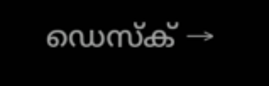ഡെസ്ക് →